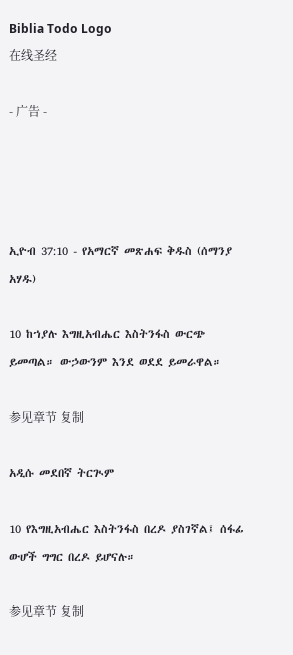Biblia Todo Logo
在线圣经

- 广告 -




ኢዮብ 37:10 - የአማርኛ መጽሐፍ ቅዱስ (ሰማንያ አሃዱ)

10 ከኀያሉ እግዚአብሔር እስትንፋስ ውርጭ ይመጣል። ውኃውንም እንደ ወደደ ይመራዋል።

参见章节 复制

አዲሱ መደበኛ ትርጒም

10 የእግዚአብሔር እስትንፋስ በረዶ ያስገኛል፤ ሰፋፊ ውሆች ግግር በረዶ ይሆናሉ።

参见章节 复制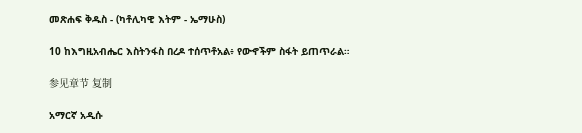መጽሐፍ ቅዱስ - (ካቶሊካዊ እትም - ኤማሁስ)

10 ከእግዚአብሔር እስትንፋስ በረዶ ተሰጥቶአል፥ የውኆችም ስፋት ይጠጥራል።

参见章节 复制

አማርኛ አዲሱ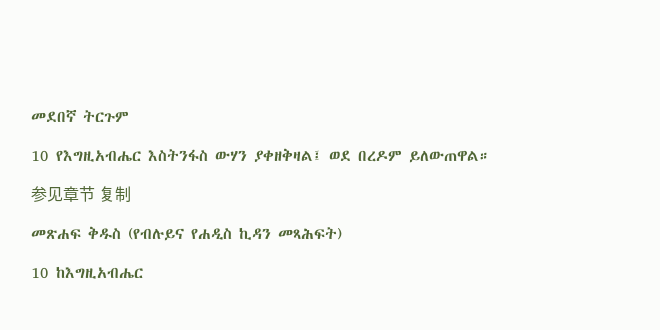መደበኛ ትርጉም

10 የእግዚአብሔር እስትንፋስ ውሃን ያቀዘቅዛል፤ ወደ በረዶም ይለውጠዋል።

参见章节 复制

መጽሐፍ ቅዱስ (የብሉይና የሐዲስ ኪዳን መጻሕፍት)

10 ከእግዚአብሔር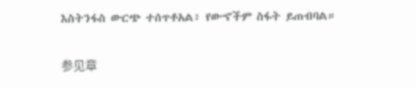እስትንፋስ ውርጭ ተሰጥቶአል፥ የውኆችም ስፋት ይጠብባል።

参见章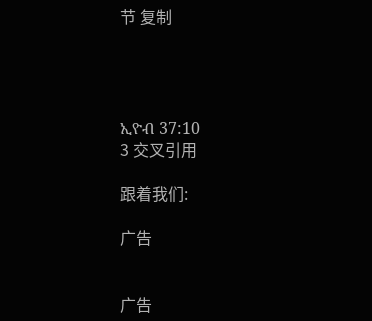节 复制




ኢዮብ 37:10
3 交叉引用

跟着我们:

广告


广告